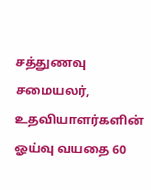சத்துணவு சமையலர், உதவியாளர்களின் ஓய்வு வயதை 60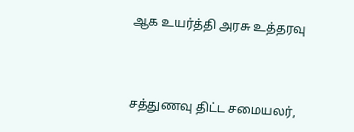ஆக உயர்த்தி அரசு உத்தரவு



சத்துணவு திட்ட சமையலர்,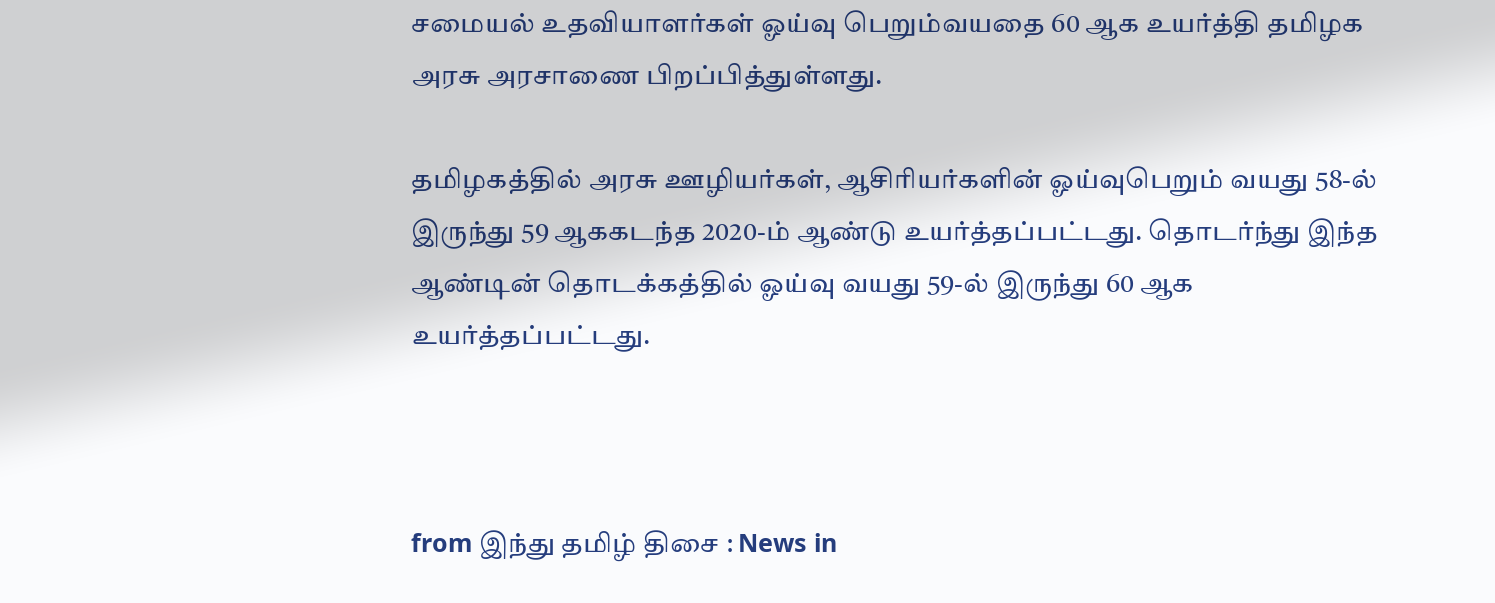சமையல் உதவியாளர்கள் ஓய்வு பெறும்வயதை 60 ஆக உயர்த்தி தமிழக அரசு அரசாணை பிறப்பித்துள்ளது.

தமிழகத்தில் அரசு ஊழியர்கள், ஆசிரியர்களின் ஓய்வுபெறும் வயது 58-ல் இருந்து 59 ஆககடந்த 2020-ம் ஆண்டு உயர்த்தப்பட்டது. தொடர்ந்து இந்த ஆண்டின் தொடக்கத்தில் ஓய்வு வயது 59-ல் இருந்து 60 ஆக உயர்த்தப்பட்டது.



from இந்து தமிழ் திசை : News in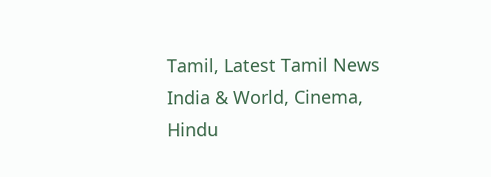Tamil, Latest Tamil News India & World, Cinema, Hindu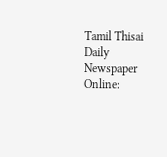Tamil Thisai Daily Newspaper Online: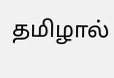தமிழால்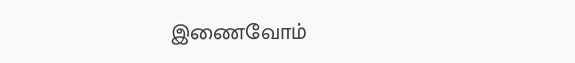இணைவோம்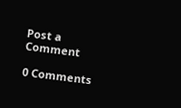Post a Comment

0 Comments